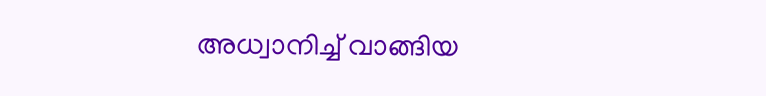അധ്വാനിച്ച് വാങ്ങിയ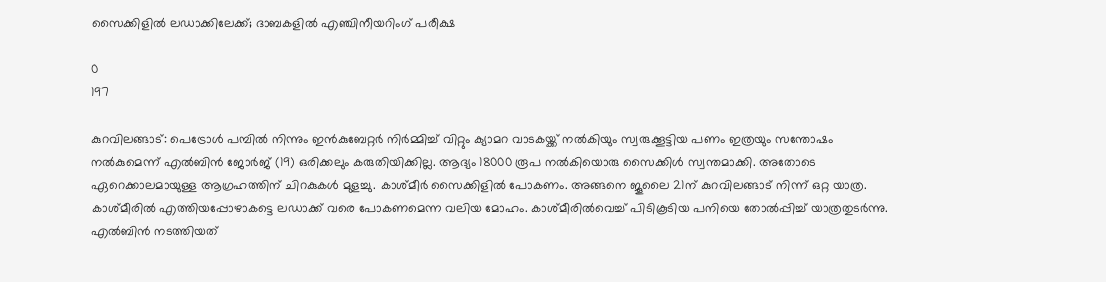സൈക്കിളില്‍ ലഡാക്കിലേക്ക്; ദാബകളില്‍ എഞ്ചിനീയറിംഗ് പരീക്ഷ

0
197

കുറവിലങ്ങാട്: പെട്രോള്‍ പമ്പില്‍ നിന്നും ഇന്‍കുബേറ്റര്‍ നിര്‍മ്മിച്ച് വിറ്റും ക്യാമറ വാടകയ്ക്ക് നല്‍കിയും സ്വരുക്കൂട്ടിയ പണം ഇത്രയും സന്തോഷം നല്‍കുമെന്ന് എല്‍ബിന്‍ ജോര്‍ജ് (19) ഒരിക്കലും കരുതിയിക്കില്ല. ആദ്യം 18000 രൂപ നല്‍കിയൊരു സൈക്കിള്‍ സ്വന്തമാക്കി. അതോടെ ഏറെക്കാലമായുള്ള ആഗ്രഹത്തിന് ചിറകുകള്‍ മുളച്ചു. കാശ്മീര്‍ സൈക്കിളില്‍ പോകണം. അങ്ങനെ ജൂലൈ 21ന് കുറവിലങ്ങാട് നിന്ന് ഒറ്റ യാത്ര. കാശ്മീരില്‍ എത്തിയപ്പോഴാകട്ടെ ലഡാക്ക് വരെ പോകണമെന്ന വലിയ മോഹം. കാശ്മീരില്‍വെച്ച് പിടികൂടിയ പനിയെ തോല്‍പ്പിച്ച് യാത്രതുടര്‍ന്നു.
എല്‍ബിന്‍ നടത്തിയത്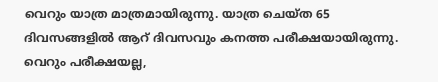വെറും യാത്ര മാത്രമായിരുന്നു. യാത്ര ചെയ്ത 65 ദിവസങ്ങളില്‍ ആറ് ദിവസവും കനത്ത പരീക്ഷയായിരുന്നു. വെറും പരീക്ഷയല്ല,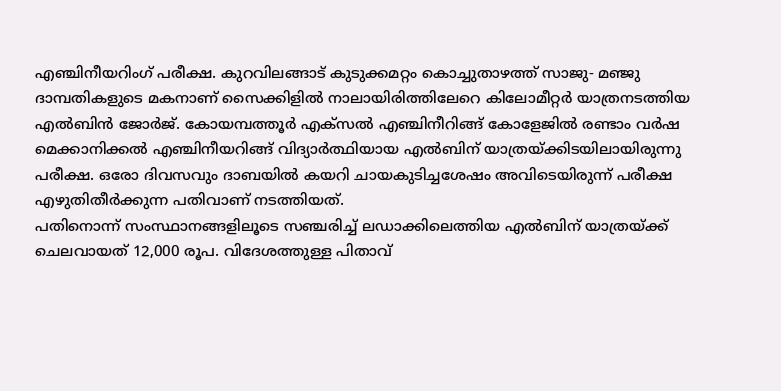എഞ്ചിനീയറിംഗ് പരീക്ഷ. കുറവിലങ്ങാട് കുടുക്കമറ്റം കൊച്ചുതാഴത്ത് സാജു- മഞ്ജു ദാമ്പതികളുടെ മകനാണ് സൈക്കിളില്‍ നാലായിരിത്തിലേറെ കിലോമീറ്റര്‍ യാത്രനടത്തിയ എല്‍ബിന്‍ ജോര്‍ജ്. കോയമ്പത്തൂര്‍ എക്‌സല്‍ എഞ്ചിനീറിങ്ങ് കോളേജില്‍ രണ്ടാം വര്‍ഷ മെക്കാനിക്കല്‍ എഞ്ചിനീയറിങ്ങ് വിദ്യാര്‍ത്ഥിയായ എല്‍ബിന് യാത്രയ്ക്കിടയിലായിരുന്നു പരീക്ഷ. ഒരോ ദിവസവും ദാബയില്‍ കയറി ചായകുടിച്ചശേഷം അവിടെയിരുന്ന് പരീക്ഷ എഴുതിതീര്‍ക്കുന്ന പതിവാണ് നടത്തിയത്.
പതിനൊന്ന് സംസ്ഥാനങ്ങളിലൂടെ സഞ്ചരിച്ച് ലഡാക്കിലെത്തിയ എല്‍ബിന് യാത്രയ്ക്ക് ചെലവായത് 12,000 രൂപ. വിദേശത്തുള്ള പിതാവ്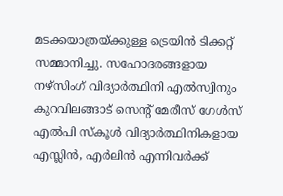മടക്കയാത്രയ്ക്കുള്ള ട്രെയിന്‍ ടിക്കറ്റ് സമ്മാനിച്ചു. സഹോദരങ്ങളായ നഴ്‌സിംഗ് വിദ്യാര്‍ത്ഥിനി എല്‍സ്വിനും കുറവിലങ്ങാട് സെന്റ് മേരീസ് ഗേള്‍സ് എല്‍പി സ്‌കൂള്‍ വിദ്യാര്‍ത്ഥിനികളായ എസ്ലിന്‍, എര്‍ലിന്‍ എന്നിവര്‍ക്ക്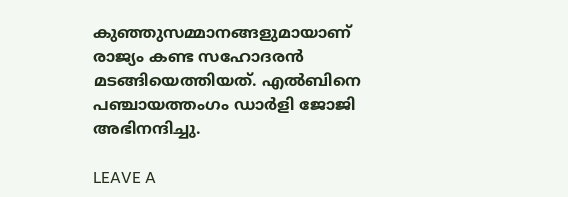കുഞ്ഞുസമ്മാനങ്ങളുമായാണ് രാജ്യം കണ്ട സഹോദരന്‍ മടങ്ങിയെത്തിയത്. എല്‍ബിനെ പഞ്ചായത്തംഗം ഡാര്‍ളി ജോജി അഭിനന്ദിച്ചു.

LEAVE A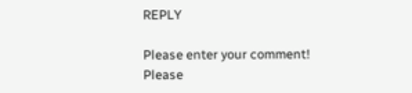REPLY

Please enter your comment!
Please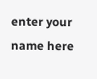enter your name here